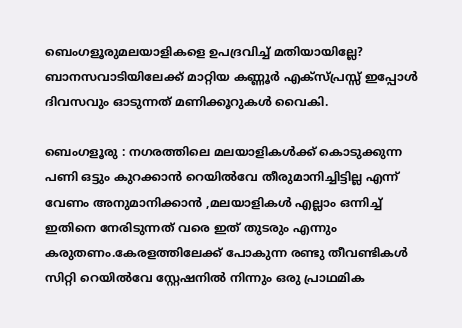ബെംഗളൂരുമലയാളികളെ ഉപദ്രവിച്ച് മതിയായില്ലേ? ബാനസവാടിയിലേക്ക് മാറ്റിയ കണ്ണൂര്‍ എക്സ്പ്രസ്സ്‌ ഇപ്പോള്‍ ദിവസവും ഓടുന്നത് മണിക്കൂറുകള്‍ വൈകി.

ബെംഗളൂരു : നഗരത്തിലെ മലയാളികള്‍ക്ക് കൊടുക്കുന്ന പണി ഒട്ടും കുറക്കാന്‍ റെയില്‍വേ തീരുമാനിച്ചിട്ടില്ല എന്ന് വേണം അനുമാനിക്കാന്‍ ,മലയാളികള്‍ എല്ലാം ഒന്നിച്ച് ഇതിനെ നേരിടുന്നത് വരെ ഇത് തുടരും എന്നും കരുതണം.കേരളത്തിലേക്ക് പോകുന്ന രണ്ടു തീവണ്ടികള്‍ സിറ്റി റെയില്‍വേ സ്റ്റേഷനില്‍ നിന്നും ഒരു പ്രാഥമിക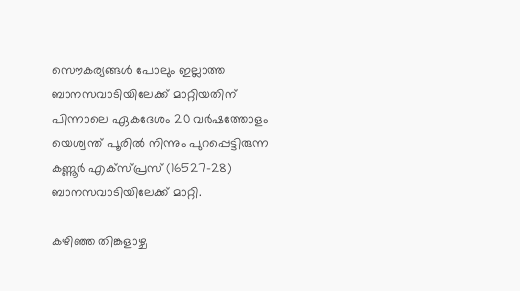സൌകര്യങ്ങള്‍ പോലും ഇല്ലാത്ത ബാനസവാടിയിലേക്ക് മാറ്റിയതിന് പിന്നാലെ ഏകദേശം 20 വര്‍ഷത്തോളം യെശ്വന്ത് പൂരില്‍ നിന്നും പുറപ്പെട്ടിരുന്ന കണ്ണൂർ എക്സ്പ്രസ് (16527–28) ബാനസവാടിയിലേക്ക് മാറ്റി.

കഴിഞ്ഞ തിങ്കളാഴ്ച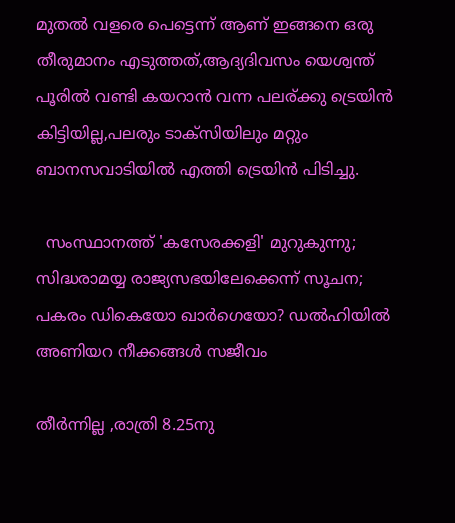മുതല്‍ വളരെ പെട്ടെന്ന് ആണ് ഇങ്ങനെ ഒരു തീരുമാനം എടുത്തത്‌,ആദ്യദിവസം യെശ്വന്ത് പൂരില്‍ വണ്ടി കയറാന്‍ വന്ന പലര്ക്കു ട്രെയിന്‍ കിട്ടിയില്ല,പലരും ടാക്സിയിലും മറ്റും ബാനസവാടിയില്‍ എത്തി ട്രെയിന്‍ പിടിച്ചു.

  സംസ്ഥാനത്ത് 'കസേരക്കളി' മുറുകുന്നു; സിദ്ധരാമയ്യ രാജ്യസഭയിലേക്കെന്ന് സൂചന; പകരം ഡികെയോ ഖാർഗെയോ? ഡൽഹിയിൽ അണിയറ നീക്കങ്ങൾ സജീവം

തീര്‍ന്നില്ല ,രാത്രി 8.25നു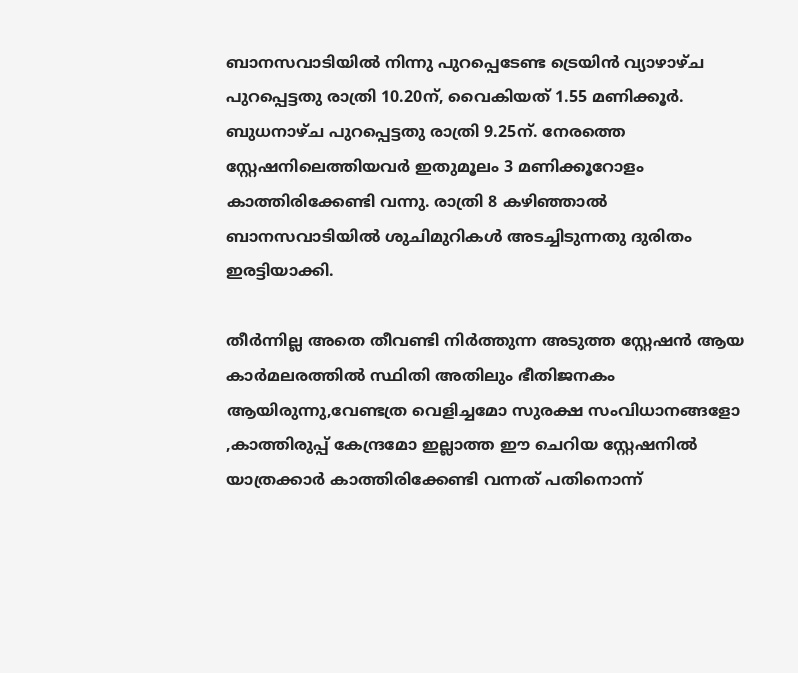ബാനസവാടിയിൽ നിന്നു പുറപ്പെടേണ്ട ട്രെയിൻ വ്യാഴാഴ്ച പുറപ്പെട്ടതു രാത്രി 10.20ന്, വൈകിയത് 1.55 മണിക്കൂർ. ബുധനാഴ്ച പുറപ്പെട്ടതു രാത്രി 9.25ന്. നേരത്തെ സ്റ്റേഷനിലെത്തിയവർ ഇതുമൂലം 3 മണിക്കൂറോളം കാത്തിരിക്കേണ്ടി വന്നു. രാത്രി 8 കഴിഞ്ഞാൽ ബാനസവാടിയിൽ ശുചിമുറികൾ അടച്ചിടുന്നതു ദുരിതം ഇരട്ടിയാക്കി.

തീര്‍ന്നില്ല അതെ തീവണ്ടി നിര്‍ത്തുന്ന അടുത്ത സ്റ്റേഷന്‍ ആയ കാര്‍മലരത്തില്‍ സ്ഥിതി അതിലും ഭീതിജനകം ആയിരുന്നു,വേണ്ടത്ര വെളിച്ചമോ സുരക്ഷ സംവിധാനങ്ങളോ ,കാത്തിരുപ്പ് കേന്ദ്രമോ ഇല്ലാത്ത ഈ ചെറിയ സ്റ്റേഷനില്‍ യാത്രക്കാര്‍ കാത്തിരിക്കേണ്ടി വന്നത് പതിനൊന്ന്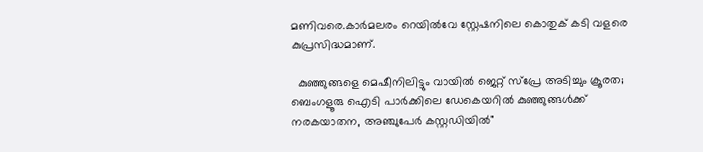മണിവരെ.കാര്‍മലരം റെയില്‍വേ സ്റ്റേഷനിലെ കൊതുക് കടി വളരെ കുപ്രസിദ്ധമാണ്.

  കുഞ്ഞുങ്ങളെ മെഷീനിലിട്ടും വായിൽ ജെറ്റ് സ്പ്രേ അടിച്ചും ക്രൂരത; ബെംഗളൂരു ഐടി പാർക്കിലെ ഡേകെയറിൽ കുഞ്ഞുങ്ങൾക്ക് നരകയാതന, അഞ്ചുപേർ കസ്റ്റഡിയിൽ"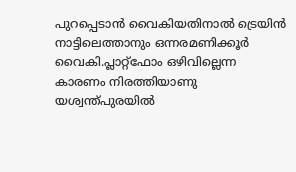പുറപ്പെടാൻ വൈകിയതിനാൽ ട്രെയിൻ നാട്ടിലെത്താനും ഒന്നരമണിക്കൂർ വൈകി.പ്ലാറ്റ്‌ഫോം ഒഴിവില്ലെന്ന കാരണം നിരത്തിയാണു യശ്വന്ത്പുരയിൽ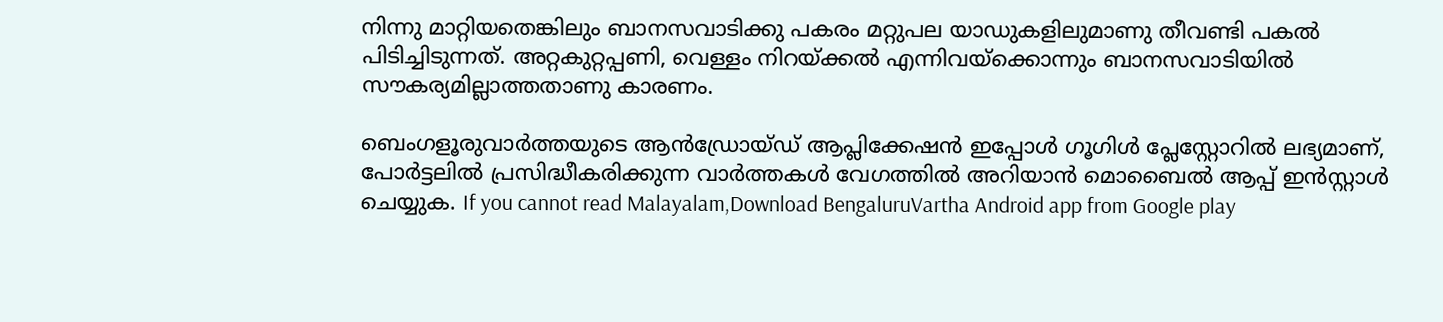നിന്നു മാറ്റിയതെങ്കിലും ബാനസവാടിക്കു പകരം മറ്റുപല യാഡുകളിലുമാണു തീവണ്ടി പകൽ പിടിച്ചിടുന്നത്. അറ്റകുറ്റപ്പണി, വെള്ളം നിറയ്ക്കൽ എന്നിവയ്ക്കൊന്നും ബാനസവാടിയിൽ സൗകര്യമില്ലാത്തതാണു കാരണം.

ബെംഗളൂരുവാർത്തയുടെ ആൻഡ്രോയ്ഡ് ആപ്ലിക്കേഷൻ ഇപ്പോൾ ഗൂഗിൾ പ്ലേസ്റ്റോറിൽ ലഭ്യമാണ്, പോർട്ടലിൽ പ്രസിദ്ധീകരിക്കുന്ന വാർത്തകൾ വേഗത്തിൽ അറിയാൻ മൊബൈൽ ആപ്പ് ഇൻസ്റ്റാൾ ചെയ്യുക. If you cannot read Malayalam,Download BengaluruVartha Android app from Google play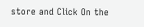store and Click On the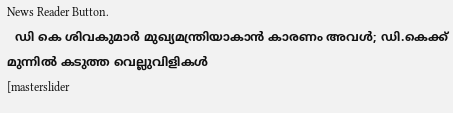News Reader Button.
  ഡി കെ ശിവകുമാർ മുഖ്യമന്ത്രിയാകാൻ കാരണം അവൾ; ഡി.കെക്ക് മുന്നിൽ കടുത്ത വെല്ലുവിളികൾ
[masterslider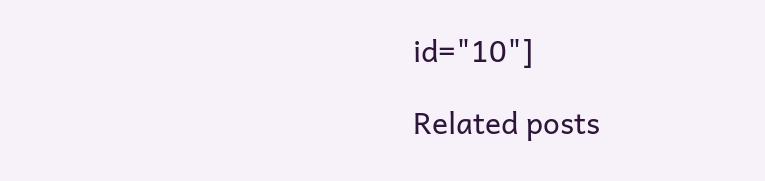id="10"]

Related posts